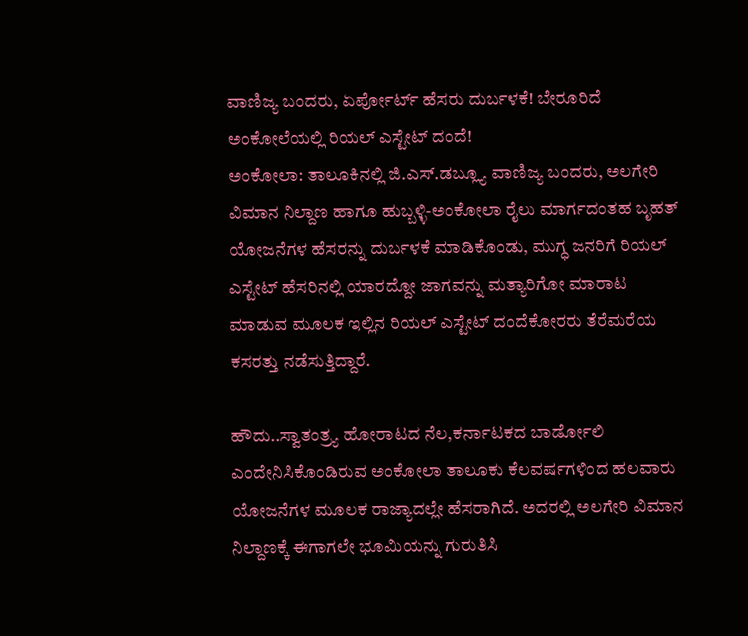ವಾಣಿಜ್ಯ ಬಂದರು, ಏರ್ಪೋರ್ಟ್ ಹೆಸರು ದುರ್ಬಳಕೆ! ಬೇರೂರಿದೆ ಅಂಕೋಲೆಯಲ್ಲಿ ರಿಯಲ್ ಎಸ್ಟೇಟ್ ದಂದೆ!
ಅಂಕೋಲಾ: ತಾಲೂಕಿನಲ್ಲಿ ಜಿ.ಎಸ್.ಡಬ್ಲ್ಯೂ ವಾಣಿಜ್ಯ ಬಂದರು, ಅಲಗೇರಿ ವಿಮಾನ ನಿಲ್ದಾಣ ಹಾಗೂ ಹುಬ್ಬಳ್ಳಿ-ಅಂಕೋಲಾ ರೈಲು ಮಾರ್ಗದಂತಹ ಬೃಹತ್ ಯೋಜನೆಗಳ ಹೆಸರನ್ನು ದುರ್ಬಳಕೆ ಮಾಡಿಕೊಂಡು, ಮುಗ್ಧ ಜನರಿಗೆ ರಿಯಲ್ ಎಸ್ಟೇಟ್ ಹೆಸರಿನಲ್ಲಿ ಯಾರದ್ದೋ ಜಾಗವನ್ನು ಮತ್ಯಾರಿಗೋ ಮಾರಾಟ ಮಾಡುವ ಮೂಲಕ ಇಲ್ಲಿನ ರಿಯಲ್ ಎಸ್ಟೇಟ್ ದಂದೆಕೋರರು ತೆರೆಮರೆಯ ಕಸರತ್ತು ನಡೆಸುತ್ತಿದ್ದಾರೆ.

ಹೌದು..ಸ್ವಾತಂತ್ರ್ಯ ಹೋರಾಟದ ನೆಲ,ಕರ್ನಾಟಕದ ಬಾರ್ಡೋಲಿ ಎಂದೇನಿಸಿಕೊಂಡಿರುವ ಅಂಕೋಲಾ ತಾಲೂಕು ಕೆಲವರ್ಷಗಳಿಂದ ಹಲವಾರು ಯೋಜನೆಗಳ ಮೂಲಕ ರಾಜ್ಯಾದಲ್ಲೇ ಹೆಸರಾಗಿದೆ. ಅದರಲ್ಲಿ ಅಲಗೇರಿ ವಿಮಾನ ನಿಲ್ದಾಣಕ್ಕೆ ಈಗಾಗಲೇ ಭೂಮಿಯನ್ನು ಗುರುತಿಸಿ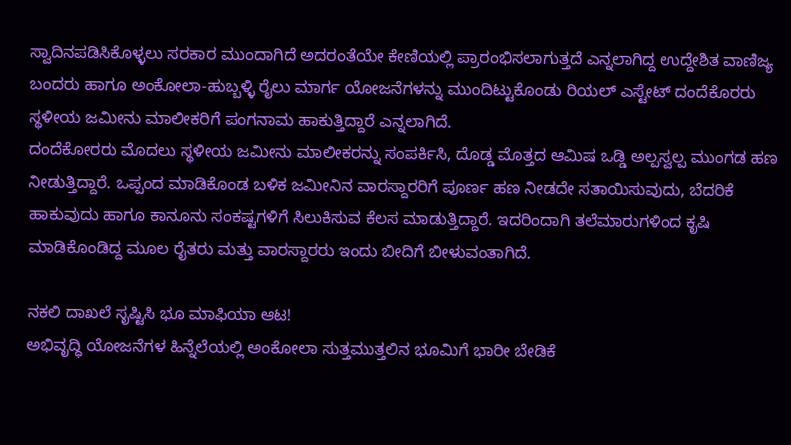ಸ್ವಾದಿನಪಡಿಸಿಕೊಳ್ಳಲು ಸರಕಾರ ಮುಂದಾಗಿದೆ ಅದರಂತೆಯೇ ಕೇಣಿಯಲ್ಲಿ ಪ್ರಾರಂಭಿಸಲಾಗುತ್ತದೆ ಎನ್ನಲಾಗಿದ್ದ ಉದ್ದೇಶಿತ ವಾಣಿಜ್ಯ ಬಂದರು ಹಾಗೂ ಅಂಕೋಲಾ-ಹುಬ್ಬಳ್ಳಿ ರೈಲು ಮಾರ್ಗ ಯೋಜನೆಗಳನ್ನು ಮುಂದಿಟ್ಟುಕೊಂಡು ರಿಯಲ್ ಎಸ್ಟೇಟ್ ದಂದೆಕೊರರು ಸ್ಥಳೀಯ ಜಮೀನು ಮಾಲೀಕರಿಗೆ ಪಂಗನಾಮ ಹಾಕುತ್ತಿದ್ದಾರೆ ಎನ್ನಲಾಗಿದೆ.
ದಂದೆಕೋರರು ಮೊದಲು ಸ್ಥಳೀಯ ಜಮೀನು ಮಾಲೀಕರನ್ನು ಸಂಪರ್ಕಿಸಿ, ದೊಡ್ಡ ಮೊತ್ತದ ಆಮಿಷ ಒಡ್ಡಿ ಅಲ್ಪಸ್ವಲ್ಪ ಮುಂಗಡ ಹಣ ನೀಡುತ್ತಿದ್ದಾರೆ. ಒಪ್ಪಂದ ಮಾಡಿಕೊಂಡ ಬಳಿಕ ಜಮೀನಿನ ವಾರಸ್ದಾರರಿಗೆ ಪೂರ್ಣ ಹಣ ನೀಡದೇ ಸತಾಯಿಸುವುದು, ಬೆದರಿಕೆ ಹಾಕುವುದು ಹಾಗೂ ಕಾನೂನು ಸಂಕಷ್ಟಗಳಿಗೆ ಸಿಲುಕಿಸುವ ಕೆಲಸ ಮಾಡುತ್ತಿದ್ದಾರೆ. ಇದರಿಂದಾಗಿ ತಲೆಮಾರುಗಳಿಂದ ಕೃಷಿ ಮಾಡಿಕೊಂಡಿದ್ದ ಮೂಲ ರೈತರು ಮತ್ತು ವಾರಸ್ದಾರರು ಇಂದು ಬೀದಿಗೆ ಬೀಳುವಂತಾಗಿದೆ.

ನಕಲಿ ದಾಖಲೆ ಸೃಷ್ಟಿಸಿ ಭೂ ಮಾಫಿಯಾ ಆಟ!
ಅಭಿವೃದ್ಧಿ ಯೋಜನೆಗಳ ಹಿನ್ನೆಲೆಯಲ್ಲಿ ಅಂಕೋಲಾ ಸುತ್ತಮುತ್ತಲಿನ ಭೂಮಿಗೆ ಭಾರೀ ಬೇಡಿಕೆ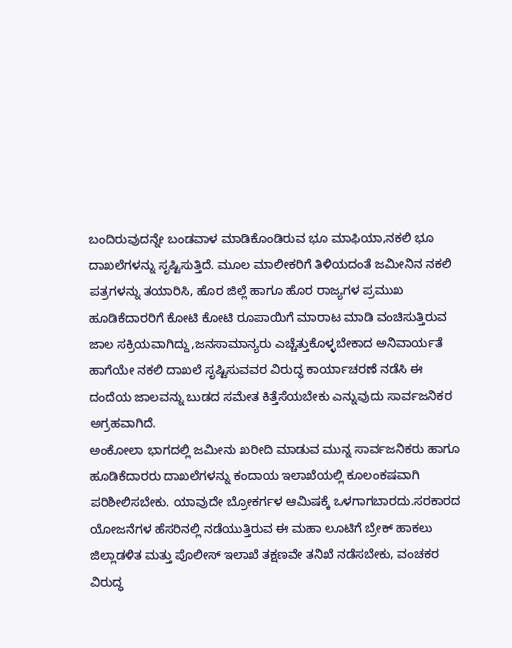ಬಂದಿರುವುದನ್ನೇ ಬಂಡವಾಳ ಮಾಡಿಕೊಂಡಿರುವ ಭೂ ಮಾಫಿಯಾ,ನಕಲಿ ಭೂ ದಾಖಲೆಗಳನ್ನು ಸೃಷ್ಟಿಸುತ್ತಿದೆ. ಮೂಲ ಮಾಲೀಕರಿಗೆ ತಿಳಿಯದಂತೆ ಜಮೀನಿನ ನಕಲಿ ಪತ್ರಗಳನ್ನು ತಯಾರಿಸಿ, ಹೊರ ಜಿಲ್ಲೆ ಹಾಗೂ ಹೊರ ರಾಜ್ಯಗಳ ಪ್ರಮುಖ ಹೂಡಿಕೆದಾರರಿಗೆ ಕೋಟಿ ಕೋಟಿ ರೂಪಾಯಿಗೆ ಮಾರಾಟ ಮಾಡಿ ವಂಚಿಸುತ್ತಿರುವ ಜಾಲ ಸಕ್ರಿಯವಾಗಿದ್ದು,ಜನಸಾಮಾನ್ಯರು ಎಚ್ಚೆತ್ತುಕೊಳ್ಳಬೇಕಾದ ಅನಿವಾರ್ಯತೆ ಹಾಗೆಯೇ ನಕಲಿ ದಾಖಲೆ ಸೃಷ್ಟಿಸುವವರ ವಿರುದ್ಧ ಕಾರ್ಯಾಚರಣೆ ನಡೆಸಿ ಈ ದಂದೆಯ ಜಾಲವನ್ನು ಬುಡದ ಸಮೇತ ಕಿತ್ತೆಸೆಯಬೇಕು ಎನ್ನುವುದು ಸಾರ್ವಜನಿಕರ ಅಗ್ರಹವಾಗಿದೆ.
ಅಂಕೋಲಾ ಭಾಗದಲ್ಲಿ ಜಮೀನು ಖರೀದಿ ಮಾಡುವ ಮುನ್ನ ಸಾರ್ವಜನಿಕರು ಹಾಗೂ ಹೂಡಿಕೆದಾರರು ದಾಖಲೆಗಳನ್ನು ಕಂದಾಯ ಇಲಾಖೆಯಲ್ಲಿ ಕೂಲಂಕಷವಾಗಿ ಪರಿಶೀಲಿಸಬೇಕು. ಯಾವುದೇ ಬ್ರೋಕರ್ಗಳ ಆಮಿಷಕ್ಕೆ ಒಳಗಾಗಬಾರದು.ಸರಕಾರದ ಯೋಜನೆಗಳ ಹೆಸರಿನಲ್ಲಿ ನಡೆಯುತ್ತಿರುವ ಈ ಮಹಾ ಲೂಟಿಗೆ ಬ್ರೇಕ್ ಹಾಕಲು ಜಿಲ್ಲಾಡಳಿತ ಮತ್ತು ಪೊಲೀಸ್ ಇಲಾಖೆ ತಕ್ಷಣವೇ ತನಿಖೆ ನಡೆಸಬೇಕು, ವಂಚಕರ ವಿರುದ್ಧ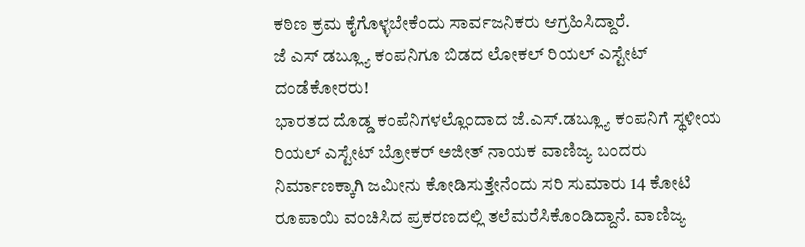ಕಠಿಣ ಕ್ರಮ ಕೈಗೊಳ್ಳಬೇಕೆಂದು ಸಾರ್ವಜನಿಕರು ಆಗ್ರಹಿಸಿದ್ದಾರೆ.
ಜೆ ಎಸ್ ಡಬ್ಲ್ಯೂ ಕಂಪನಿಗೂ ಬಿಡದ ಲೋಕಲ್ ರಿಯಲ್ ಎಸ್ಟೇಟ್ ದಂಡೆಕೋರರು!
ಭಾರತದ ದೊಡ್ಡ ಕಂಪೆನಿಗಳಲ್ಲೊಂದಾದ ಜೆ.ಎಸ್.ಡಬ್ಲ್ಯೂ ಕಂಪನಿಗೆ ಸ್ಥಳೀಯ ರಿಯಲ್ ಎಸ್ಟೇಟ್ ಬ್ರೋಕರ್ ಅಜೀತ್ ನಾಯಕ ವಾಣಿಜ್ಯ ಬಂದರು ನಿರ್ಮಾಣಕ್ಕಾಗಿ ಜಮೀನು ಕೋಡಿಸುತ್ತೇನೆಂದು ಸರಿ ಸುಮಾರು 14 ಕೋಟಿ ರೂಪಾಯಿ ವಂಚಿಸಿದ ಪ್ರಕರಣದಲ್ಲಿ ತಲೆಮರೆಸಿಕೊಂಡಿದ್ದಾನೆ. ವಾಣಿಜ್ಯ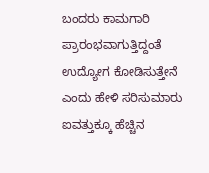ಬಂದರು ಕಾಮಗಾರಿ ಪ್ರಾರಂಭವಾಗುತ್ತಿದ್ದಂತೆ ಉದ್ಯೋಗ ಕೋಡಿಸುತ್ತೇನೆ ಎಂದು ಹೇಳಿ ಸರಿಸುಮಾರು ಐವತ್ತುಕ್ಕೂ ಹೆಚ್ಚಿನ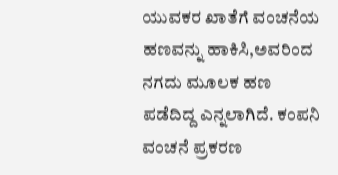ಯುವಕರ ಖಾತೆಗೆ ವಂಚನೆಯ ಹಣವನ್ನು ಹಾಕಿಸಿ,ಅವರಿಂದ ನಗದು ಮೂಲಕ ಹಣ ಪಡೆದಿದ್ದ ಎನ್ನಲಾಗಿದೆ. ಕಂಪನಿ ವಂಚನೆ ಪ್ರಕರಣ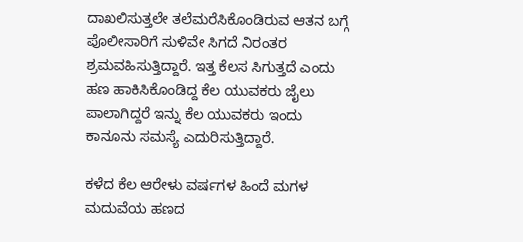ದಾಖಲಿಸುತ್ತಲೇ ತಲೆಮರೆಸಿಕೊಂಡಿರುವ ಆತನ ಬಗ್ಗೆ ಪೊಲೀಸಾರಿಗೆ ಸುಳಿವೇ ಸಿಗದೆ ನಿರಂತರ ಶ್ರಮವಹಿಸುತ್ತಿದ್ದಾರೆ. ಇತ್ತ ಕೆಲಸ ಸಿಗುತ್ತದೆ ಎಂದು ಹಣ ಹಾಕಿಸಿಕೊಂಡಿದ್ದ ಕೆಲ ಯುವಕರು ಜೈಲು ಪಾಲಾಗಿದ್ದರೆ ಇನ್ನು ಕೆಲ ಯುವಕರು ಇಂದು ಕಾನೂನು ಸಮಸ್ಯೆ ಎದುರಿಸುತ್ತಿದ್ದಾರೆ.

ಕಳೆದ ಕೆಲ ಆರೇಳು ವರ್ಷಗಳ ಹಿಂದೆ ಮಗಳ ಮದುವೆಯ ಹಣದ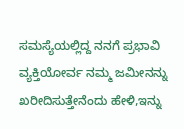ಸಮಸ್ಯೆಯಲ್ಲಿದ್ದ ನನಗೆ ಪ್ರಭಾವಿ ವ್ಯಕ್ತಿಯೋರ್ವ ನಮ್ಮ ಜಮೀನನ್ನು ಖರೀದಿಸುತ್ತೇನೆಂದು ಹೇಳಿ,ಇನ್ನು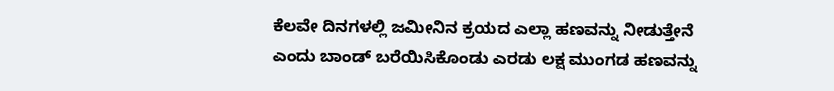ಕೆಲವೇ ದಿನಗಳಲ್ಲಿ ಜಮೀನಿನ ಕ್ರಯದ ಎಲ್ಲಾ ಹಣವನ್ನು ನೀಡುತ್ತೇನೆ ಎಂದು ಬಾಂಡ್ ಬರೆಯಿಸಿಕೊಂಡು ಎರಡು ಲಕ್ಷ ಮುಂಗಡ ಹಣವನ್ನು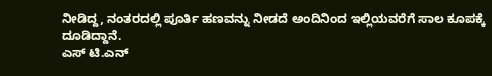ನೀಡಿದ್ದ, ನಂತರದಲ್ಲಿ ಪೂರ್ತಿ ಹಣವನ್ನು ನೀಡದೆ ಅಂದಿನಿಂದ ಇಲ್ಲಿಯವರೆಗೆ ಸಾಲ ಕೂಪಕ್ಕೆ ದೂಡಿದ್ದಾನೆ.
ಎಸ್ ಟಿ.ಎನ್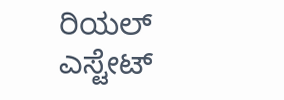ರಿಯಲ್ ಎಸ್ಟೇಟ್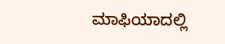ಮಾಫಿಯಾದಲ್ಲಿ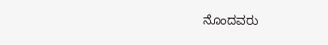ನೊಂದವರು